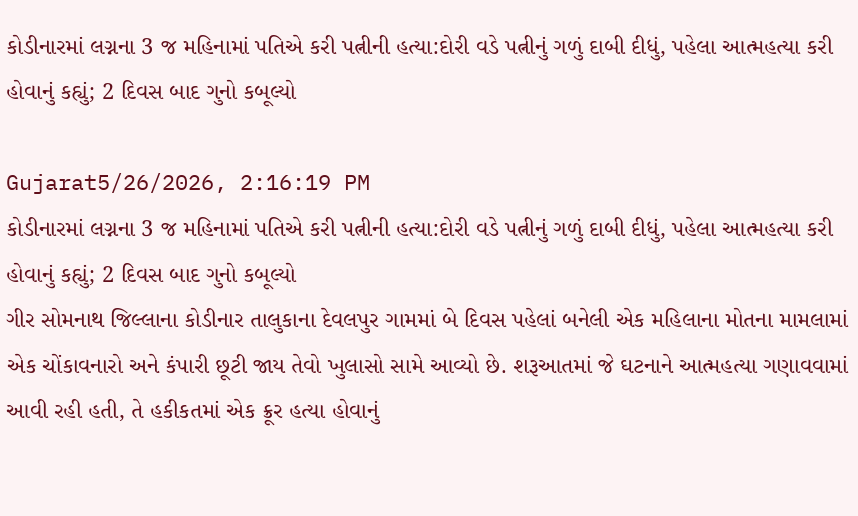કોડીનારમાં લગ્નના 3 જ મહિનામાં પતિએ કરી પત્નીની હત્યા:દોરી વડે પત્નીનું ગળું દાબી દીધું, પહેલા આત્મહત્યા કરી હોવાનું કહ્યું; 2 દિવસ બાદ ગુનો કબૂલ્યો

Gujarat5/26/2026, 2:16:19 PM
કોડીનારમાં લગ્નના 3 જ મહિનામાં પતિએ કરી પત્નીની હત્યા:દોરી વડે પત્નીનું ગળું દાબી દીધું, પહેલા આત્મહત્યા કરી હોવાનું કહ્યું; 2 દિવસ બાદ ગુનો કબૂલ્યો
ગીર સોમનાથ જિલ્લાના કોડીનાર તાલુકાના દેવલપુર ગામમાં બે દિવસ પહેલાં બનેલી એક મહિલાના મોતના મામલામાં એક ચોંકાવનારો અને કંપારી છૂટી જાય તેવો ખુલાસો સામે આવ્યો છે. શરૂઆતમાં જે ઘટનાને આત્મહત્યા ગણાવવામાં આવી રહી હતી, તે હકીકતમાં એક ક્રૂર હત્યા હોવાનું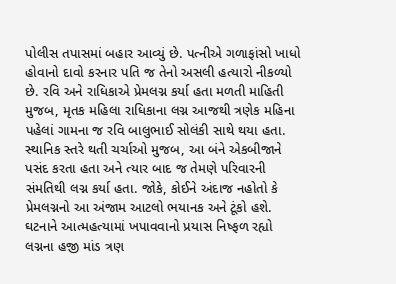પોલીસ તપાસમાં બહાર આવ્યું છે. પત્નીએ ગળાફાંસો ખાધો હોવાનો દાવો કરનાર પતિ જ તેનો અસલી હત્યારો નીકળ્યો છે. રવિ અને રાધિકાએ પ્રેમલગ્ન કર્યા હતા મળતી માહિતી મુજબ, મૃતક મહિલા રાધિકાના લગ્ન આજથી ત્રણેક મહિના પહેલાં ગામના જ રવિ બાલુભાઈ સોલંકી સાથે થયા હતા. સ્થાનિક સ્તરે થતી ચર્ચાઓ મુજબ, આ બંને એકબીજાને પસંદ કરતા હતા અને ત્યાર બાદ જ તેમણે પરિવારની સંમતિથી લગ્ન કર્યા હતા. જોકે, કોઈને અંદાજ નહોતો કે પ્રેમલગ્નનો આ અંજામ આટલો ભયાનક અને ટૂંકો હશે. ઘટનાને આત્મહત્યામાં ખપાવવાનો પ્રયાસ નિષ્ફળ રહ્યો લગ્નના હજી માંડ ત્રણ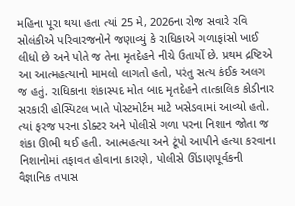મહિના પૂરા થયા હતા ત્યાં 25 મે, 2026ના રોજ સવારે રવિ સોલંકીએ પરિવારજનોને જણાવ્યું કે રાધિકાએ ગળાફાંસો ખાઈ લીધો છે અને પોતે જ તેના મૃતદેહને નીચે ઉતાર્યો છે. પ્રથમ દ્રષ્ટિએ આ આત્મહત્યાનો મામલો લાગતો હતો, પરંતુ સત્ય કંઈક અલગ જ હતું. રાધિકાના શંકાસ્પદ મોત બાદ મૃતદેહને તાત્કાલિક કોડીનાર સરકારી હોસ્પિટલ ખાતે પોસ્ટમોર્ટમ માટે ખસેડવામાં આવ્યો હતો. ત્યાં ફરજ પરના ડોક્ટર અને પોલીસે ગળા પરના નિશાન જોતા જ શંકા ઊભી થઈ હતી. આત્મહત્યા અને ટૂંપો આપીને હત્યા કરવાના નિશાનોમાં તફાવત હોવાના કારણે, પોલીસે ઊંડાણપૂર્વકની વૈજ્ઞાનિક તપાસ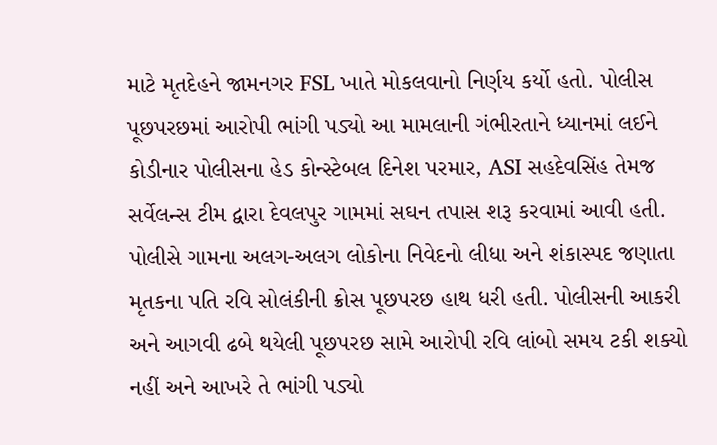માટે મૃતદેહને જામનગર FSL ખાતે મોકલવાનો નિર્ણય કર્યો હતો. પોલીસ પૂછપરછમાં આરોપી ભાંગી પડ્યો આ મામલાની ગંભીરતાને ધ્યાનમાં લઈને કોડીનાર પોલીસના હેડ કોન્સ્ટેબલ દિનેશ પરમાર, ASI સહદેવસિંહ તેમજ સર્વેલન્સ ટીમ દ્વારા દેવલપુર ગામમાં સઘન તપાસ શરૂ કરવામાં આવી હતી. પોલીસે ગામના અલગ-અલગ લોકોના નિવેદનો લીધા અને શંકાસ્પદ જણાતા મૃતકના પતિ રવિ સોલંકીની ક્રોસ પૂછપરછ હાથ ધરી હતી. પોલીસની આકરી અને આગવી ઢબે થયેલી પૂછપરછ સામે આરોપી રવિ લાંબો સમય ટકી શક્યો નહીં અને આખરે તે ભાંગી પડ્યો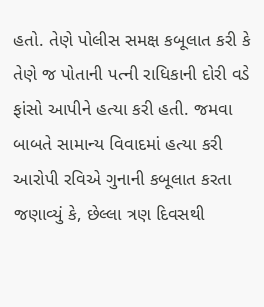હતો. તેણે પોલીસ સમક્ષ કબૂલાત કરી કે તેણે જ પોતાની પત્ની રાધિકાની દોરી વડે ફાંસો આપીને હત્યા કરી હતી. જમવા બાબતે સામાન્ય વિવાદમાં હત્યા કરી આરોપી રવિએ ગુનાની કબૂલાત કરતા જણાવ્યું કે, છેલ્લા ત્રણ દિવસથી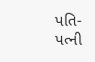પતિ-પત્ની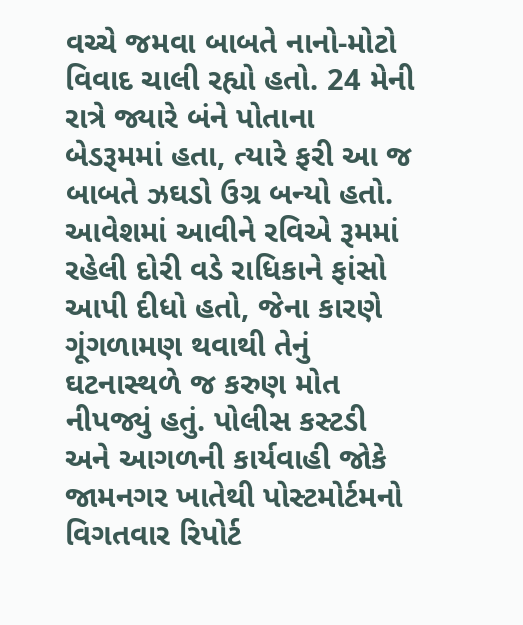વચ્ચે જમવા બાબતે નાનો-મોટો વિવાદ ચાલી રહ્યો હતો. 24 મેની રાત્રે જ્યારે બંને પોતાના બેડરૂમમાં હતા, ત્યારે ફરી આ જ બાબતે ઝઘડો ઉગ્ર બન્યો હતો. આવેશમાં આવીને રવિએ રૂમમાં રહેલી દોરી વડે રાધિકાને ફાંસો આપી દીધો હતો, જેના કારણે ગૂંગળામણ થવાથી તેનું ઘટનાસ્થળે જ કરુણ મોત નીપજ્યું હતું. પોલીસ કસ્ટડી અને આગળની કાર્યવાહી જોકે જામનગર ખાતેથી પોસ્ટમોર્ટમનો વિગતવાર રિપોર્ટ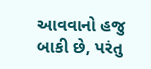આવવાનો હજુ બાકી છે, પરંતુ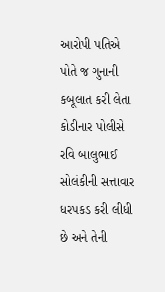આરોપી પતિએ પોતે જ ગુનાની કબૂલાત કરી લેતા કોડીનાર પોલીસે રવિ બાલુભાઈ સોલંકીની સત્તાવાર ધરપકડ કરી લીધી છે અને તેની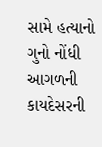સામે હત્યાનો ગુનો નોંધી આગળની કાયદેસરની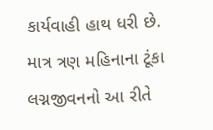કાર્યવાહી હાથ ધરી છે. માત્ર ત્રણ મહિનાના ટૂંકા લગ્નજીવનનો આ રીતે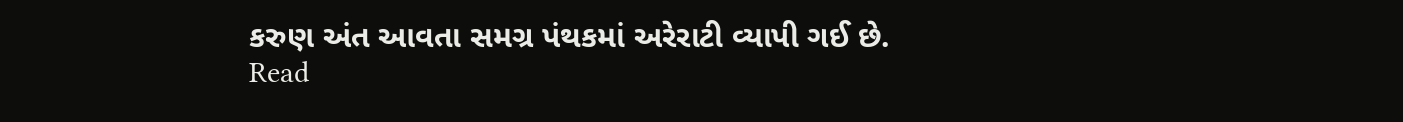કરુણ અંત આવતા સમગ્ર પંથકમાં અરેરાટી વ્યાપી ગઈ છે.
Read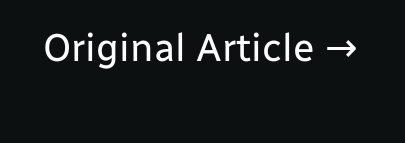Original Article →